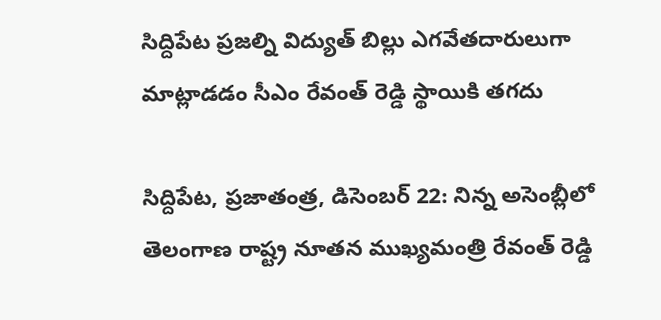సిద్దిపేట ప్రజల్ని విద్యుత్ బిల్లు ఎగవేతదారులుగా మాట్లాడడం సీఎం రేవంత్ రెడ్డి స్థాయికి తగదు

సిద్దిపేట, ప్రజాతంత్ర, డిసెంబర్ 22: నిన్న అసెంబ్లీలో తెలంగాణ రాష్ట్ర నూతన ముఖ్యమంత్రి రేవంత్ రెడ్డి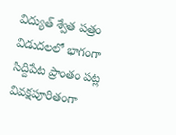విద్యుత్ శ్వేత పత్రం విడుదలలో భాగంగా సిద్దిపేట ప్రాంతం పట్ల వివక్షపూరితంగా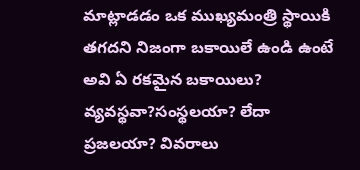మాట్లాడడం ఒక ముఖ్యమంత్రి స్థాయికి తగదని నిజంగా బకాయిలే ఉండి ఉంటే అవి ఏ రకమైన బకాయిలు? వ్యవస్థవా?సంస్థలయా? లేదా ప్రజలయా? వివరాలు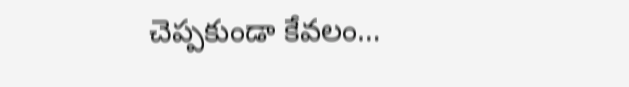చెప్పకుండా కేవలం…